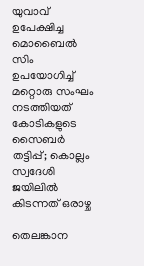യുവാവ് ഉപേക്ഷിച്ച മൊബൈൽ സിം ഉപയോഗിച്ച് മറ്റൊരു സംഘം നടത്തിയത് കോടികളുടെ സൈബർ തട്ടിപ്പ്; കൊല്ലം സ്വദേശി ജയിലില്‍ കിടന്നത് ഒരാഴ്ച

തെലങ്കാന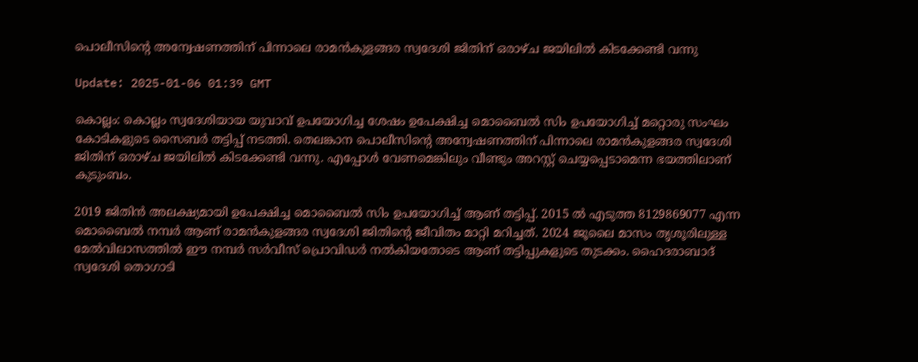പൊലീസിന്‍റെ അന്വേഷണത്തിന് പിന്നാലെ രാമൻകുളങ്ങര സ്വദേശി ജിതിന് ഒരാഴ്ച ജയിലിൽ കിടക്കേണ്ടി വന്നു

Update: 2025-01-06 01:39 GMT

കൊല്ലം: കൊല്ലം സ്വദേശിയായ യുവാവ് ഉപയോഗിച്ച ശേഷം ഉപേക്ഷിച്ച മൊബൈൽ സിം ഉപയോഗിച്ച് മറ്റൊരു സംഘം കോടികളുടെ സൈബർ തട്ടിപ്പ് നടത്തി. തെലങ്കാന പൊലീസിന്‍റെ അന്വേഷണത്തിന് പിന്നാലെ രാമൻകുളങ്ങര സ്വദേശി ജിതിന് ഒരാഴ്ച ജയിലിൽ കിടക്കേണ്ടി വന്നു. എപ്പോൾ വേണമെങ്കിലും വീണ്ടും അറസ്റ്റ് ചെയ്യപ്പെടാമെന്ന ഭയത്തിലാണ് കുടുംബം.

2019 ജിതിൻ അലക്ഷ്യമായി ഉപേക്ഷിച്ച മൊബൈൽ സിം ഉപയോഗിച്ച് ആണ് തട്ടിപ്പ്. 2015 ൽ എടുത്ത 8129869077 എന്ന മൊബൈൽ നമ്പർ ആണ് രാമൻകുളങ്ങര സ്വദേശി ജിതിന്‍റെ ജീവിതം മാറ്റി മറിച്ചത്. 2024 ജൂലൈ മാസം തൃശൂരിലുള്ള മേൽവിലാസത്തിൽ ഈ നമ്പർ സർവീസ് പ്രൊവിഡർ നൽകിയതോടെ ആണ് തട്ടിപ്പുകളുടെ തുടക്കം. ഹൈദരാബാദ് സ്വദേശി തൊഗാടി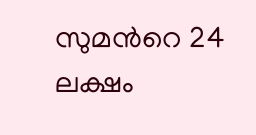സുമന്‍റെ 24 ലക്ഷം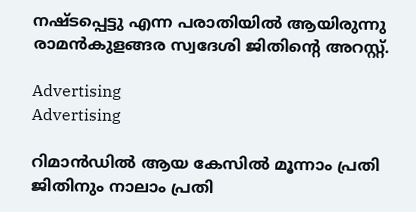നഷ്ടപ്പെട്ടു എന്ന പരാതിയിൽ ആയിരുന്നു രാമൻകുളങ്ങര സ്വദേശി ജിതിന്‍റെ അറസ്റ്റ്.

Advertising
Advertising

റിമാൻഡിൽ ആയ കേസിൽ മൂന്നാം പ്രതി ജിതിനും നാലാം പ്രതി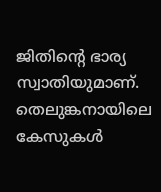ജിതിന്‍റെ ഭാര്യ സ്വാതിയുമാണ്. തെലുങ്കനായിലെ കേസുകൾ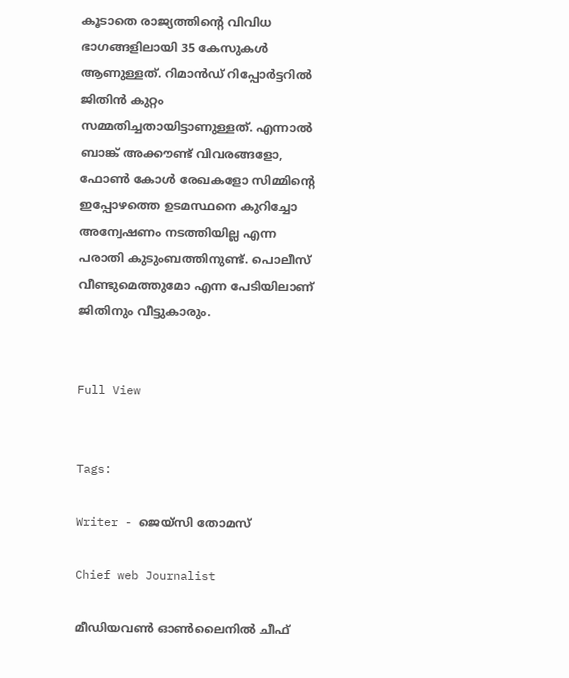കൂടാതെ രാജ്യത്തിന്‍റെ വിവിധ ഭാഗങ്ങളിലായി 35 കേസുകൾ ആണുള്ളത്. റിമാൻഡ് റിപ്പോർട്ടറിൽ ജിതിൻ കുറ്റം സമ്മതിച്ചതായിട്ടാണുള്ളത്. എന്നാൽ ബാങ്ക് അക്കൗണ്ട് വിവരങ്ങളോ, ഫോൺ കോള്‍ രേഖകളോ സിമ്മിന്‍റെ ഇപ്പോഴത്തെ ഉടമസ്ഥനെ കുറിച്ചോ അന്വേഷണം നടത്തിയില്ല എന്ന പരാതി കുടുംബത്തിനുണ്ട്. പൊലീസ് വീണ്ടുമെത്തുമോ എന്ന പേടിയിലാണ് ജിതിനും വീട്ടുകാരും.


Full View


Tags:

Writer - ജെയ്സി തോമസ്

Chief web Journalist

മീഡിയവൺ ഓൺലൈനിൽ ചീഫ്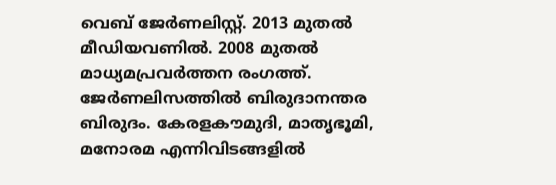വെബ് ജേർണലിസ്റ്റ്. 2013 മുതൽ മീഡിയവണിൽ. 2008 മുതൽ മാധ്യമപ്രവർത്തന രംഗത്ത്. ജേർണലിസത്തിൽ ബിരുദാനന്തര ബിരുദം. കേരളകൗമുദി, മാതൃഭൂമി, മനോരമ എന്നിവിടങ്ങളിൽ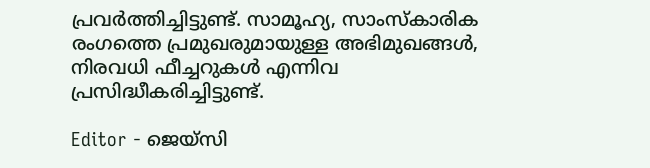പ്രവർത്തിച്ചിട്ടുണ്ട്. സാമൂഹ്യ, സാംസ്‌കാരിക രംഗത്തെ പ്രമുഖരുമായുള്ള അഭിമുഖങ്ങൾ, നിരവധി ഫീച്ചറുകൾ എന്നിവ പ്രസിദ്ധീകരിച്ചിട്ടുണ്ട്.

Editor - ജെയ്സി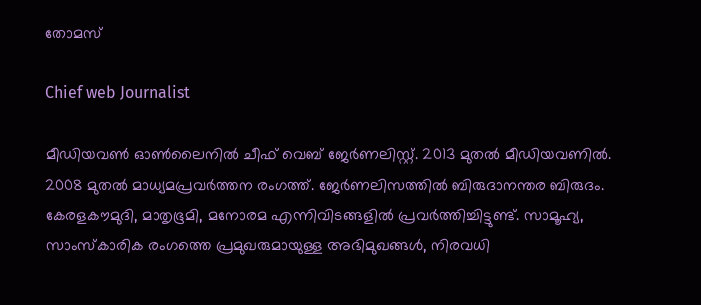തോമസ്

Chief web Journalist

മീഡിയവൺ ഓൺലൈനിൽ ചീഫ് വെബ് ജേർണലിസ്റ്റ്. 2013 മുതൽ മീഡിയവണിൽ. 2008 മുതൽ മാധ്യമപ്രവർത്തന രംഗത്ത്. ജേർണലിസത്തിൽ ബിരുദാനന്തര ബിരുദം. കേരളകൗമുദി, മാതൃഭൂമി, മനോരമ എന്നിവിടങ്ങളിൽ പ്രവർത്തിച്ചിട്ടുണ്ട്. സാമൂഹ്യ, സാംസ്‌കാരിക രംഗത്തെ പ്രമുഖരുമായുള്ള അഭിമുഖങ്ങൾ, നിരവധി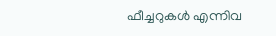ഫീച്ചറുകൾ എന്നിവ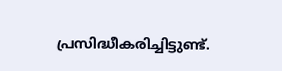പ്രസിദ്ധീകരിച്ചിട്ടുണ്ട്.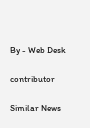By - Web Desk

contributor

Similar News